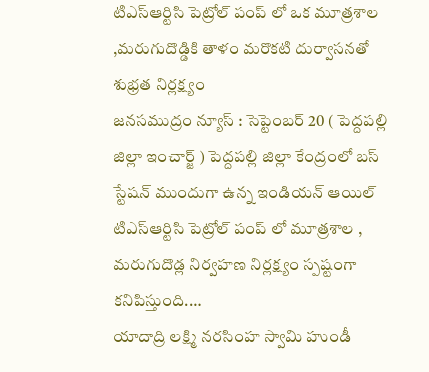టిఎస్ఆర్టిసి పెట్రోల్ పంప్ లో ఒక మూత్రశాల ,మరుగుదొడ్డికి తాళం మరొకటి దుర్వాసనతో శుభ్రత నిర్లక్ష్యం
జనసముద్రం న్యూస్ : సెప్టెంబర్ 20 ( పెద్దపల్లి జిల్లా ఇంచార్జ్ ) పెద్దపల్లి జిల్లా కేంద్రంలో బస్ స్టేషన్ ముందుగా ఉన్న ఇండియన్ ఆయిల్ టిఎస్ఆర్టిసి పెట్రోల్ పంప్ లో మూత్రశాల , మరుగుదొడ్ల నిర్వహణ నిర్లక్ష్యం స్పష్టంగా కనిపిస్తుంది.…
యాదాద్రి లక్ష్మి నరసింహ స్వామి హుండీ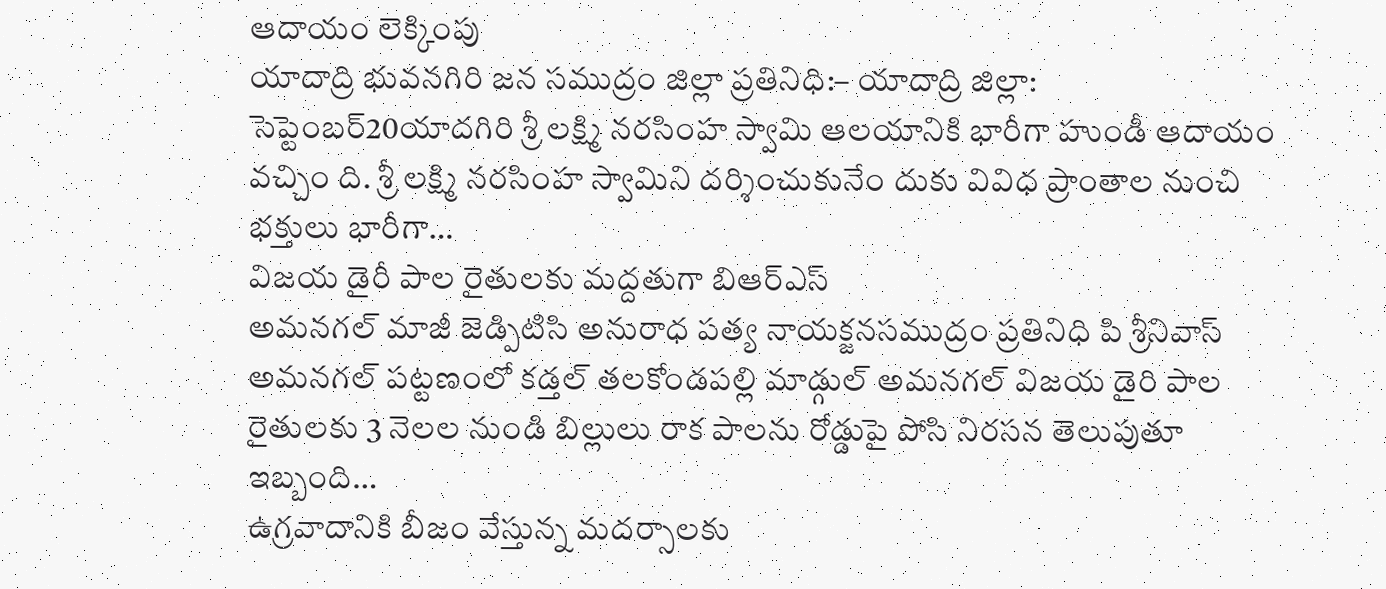ఆదాయం లెక్కింపు
యాదాద్రి భువనగిరి జన సముద్రం జిల్లా ప్రతినిధి:– యాదాద్రి జిల్లా: సెప్టెంబర్20యాదగిరి శ్రీ లక్ష్మి నరసింహ స్వామి ఆలయానికి భారీగా హుండీ ఆదాయం వచ్చిం ది. శ్రీ లక్ష్మి నరసింహ స్వామిని దర్శించుకునేం దుకు వివిధ ప్రాంతాల నుంచి భక్తులు భారీగా…
విజయ డైరీ పాల రైతులకు మద్దతుగా బిఆర్ఎస్
అమనగల్ మాజీ జెడ్పిటిసి అనురాధ పత్య నాయక్జనసముద్రం ప్రతినిధి పి శ్రీనివాస్ అమనగల్ పట్టణంలో కడ్తల్ తలకోండపల్లి మాడ్గుల్ అమనగల్ విజయ డైరి పాల రైతులకు 3 నెలల నుండి బిల్లులు రాక పాలను రోడ్డుపై పోసి నిరసన తెలుపుతూ ఇబ్బంది…
ఉగ్రవాదానికి బీజం వేస్తున్న మదర్సాలకు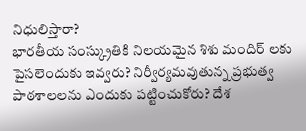నిధులిస్తారా?
భారతీయ సంస్క్రుతికి నిలయమైన శిశు మందిర్ లకు పైసలెందుకు ఇవ్వరు? నిర్వీర్యమవుతున్న ప్రభుత్వ పాఠశాలలను ఎందుకు పట్టించుకోరు? దేశ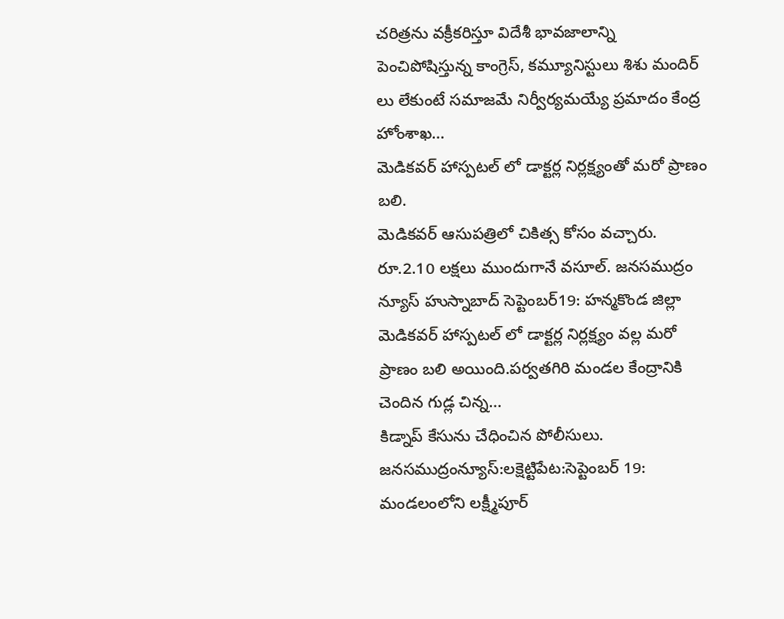చరిత్రను వక్రీకరిస్తూ విదేశీ భావజాలాన్ని పెంచిపోషిస్తున్న కాంగ్రెస్, కమ్యూనిస్టులు శిశు మందిర్ లు లేకుంటే సమాజమే నిర్వీర్యమయ్యే ప్రమాదం కేంద్ర హోంశాఖ…
మెడికవర్ హాస్పటల్ లో డాక్టర్ల నిర్లక్ష్యంతో మరో ప్రాణం బలి.
మెడికవర్ ఆసుపత్రిలో చికిత్స కోసం వచ్చారు. రూ.2.10 లక్షలు ముందుగానే వసూల్. జనసముద్రం న్యూస్ హుస్నాబాద్ సెప్టెంబర్19: హన్మకొండ జిల్లా మెడికవర్ హాస్పటల్ లో డాక్టర్ల నిర్లక్ష్యం వల్ల మరో ప్రాణం బలి అయింది.పర్వతగిరి మండల కేంద్రానికి చెందిన గుడ్ల చిన్న…
కిడ్నాప్ కేసును చేధించిన పోలీసులు.
జనసముద్రంన్యూస్:లక్షెట్టిపేట:సెప్టెంబర్ 19: మండలంలోని లక్ష్మీపూర్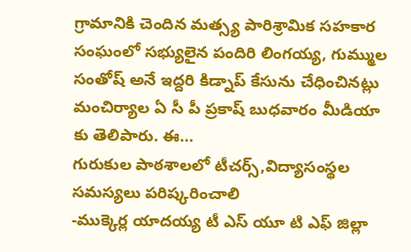గ్రామానికి చెందిన మత్స్య పారిశ్రామిక సహకార సంఘంలో సభ్యులైన పందిరి లింగయ్య, గుమ్ముల సంతోష్ అనే ఇద్దరి కిడ్నాప్ కేసును చేధించినట్లు మంచిర్యాల ఏ సీ పీ ప్రకాష్ బుధవారం మీడియా కు తెలిపారు. ఈ…
గురుకుల పాఠశాలలో టీచర్స్,విద్యాసంస్థల సమస్యలు పరిష్కరించాలి
-ముక్కెర్ల యాదయ్య టీ ఎస్ యూ టి ఎఫ్ జిల్లా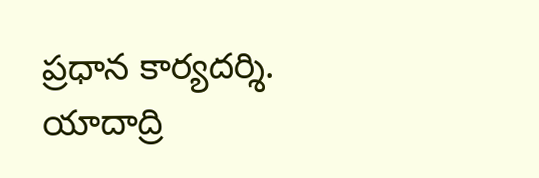ప్రధాన కార్యదర్శి. యాదాద్రి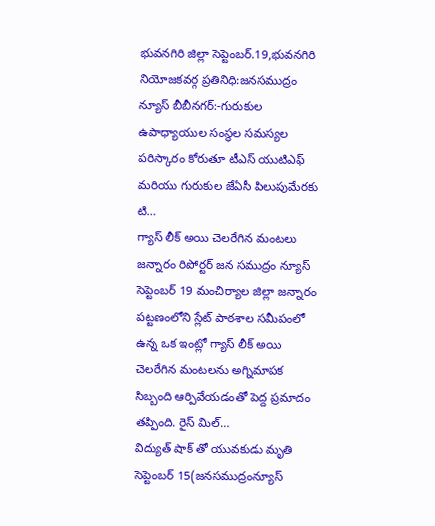భువనగిరి జిల్లా సెప్టెంబర్.19,భువనగిరి నియోజకవర్గ ప్రతినిధి:జనసముద్రం న్యూస్ బీబీనగర్:-గురుకుల ఉపాధ్యాయుల సంస్థల సమస్యల పరిస్కారం కోరుతూ టీఎస్ యుటిఎఫ్ మరియు గురుకుల జేఏసీ పిలుపుమేరకు టి…
గ్యాస్ లీక్ అయి చెలరేగిన మంటలు
జన్నారం రిపోర్టర్ జన సముద్రం న్యూస్ సెప్టెంబర్ 19 మంచిర్యాల జిల్లా జన్నారం పట్టణంలోని స్లేట్ పాఠశాల సమీపంలో ఉన్న ఒక ఇంట్లో గ్యాస్ లీక్ అయి చెలరేగిన మంటలను అగ్నిమాపక సిబ్బంది ఆర్పివేయడంతో పెద్ద ప్రమాదం తప్పింది. రైస్ మిల్…
విద్యుత్ షాక్ తో యువకుడు మృతి
సెప్టెంబర్ 15(జనసముద్రంన్యూస్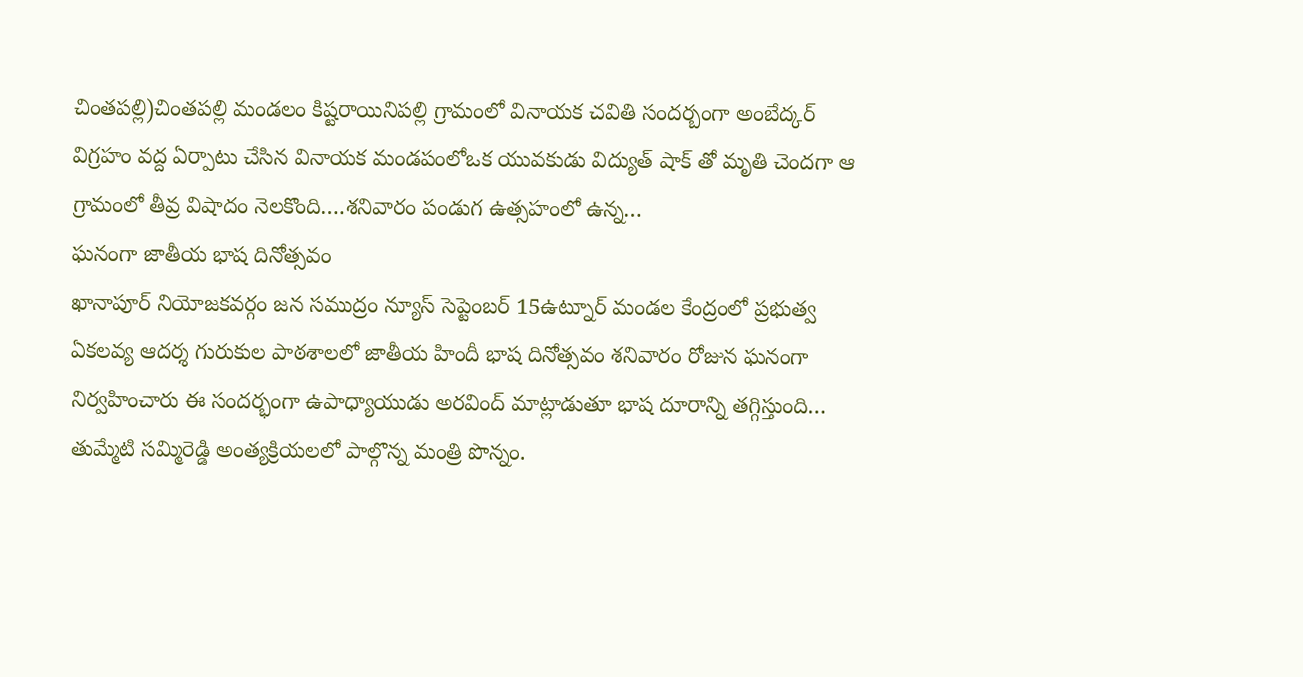చింతపల్లి)చింతపల్లి మండలం కిష్టరాయినిపల్లి గ్రామంలో వినాయక చవితి సందర్బంగా అంబేద్కర్ విగ్రహం వద్ద ఏర్పాటు చేసిన వినాయక మండపంలోఒక యువకుడు విద్యుత్ షాక్ తో మృతి చెందగా ఆ గ్రామంలో తీవ్ర విషాదం నెలకొంది….శనివారం పండుగ ఉత్సహంలో ఉన్న…
ఘనంగా జాతీయ భాష దినోత్సవం
ఖానాపూర్ నియోజకవర్గం జన సముద్రం న్యూస్ సెప్టెంబర్ 15ఉట్నూర్ మండల కేంద్రంలో ప్రభుత్వ ఏకలవ్య ఆదర్శ గురుకుల పాఠశాలలో జాతీయ హిందీ భాష దినోత్సవం శనివారం రోజున ఘనంగా నిర్వహించారు ఈ సందర్భంగా ఉపాధ్యాయుడు అరవింద్ మాట్లాడుతూ భాష దూరాన్ని తగ్గిస్తుంది…
తుమ్మేటి సమ్మిరెడ్డి అంత్యక్రియలలో పాల్గొన్న మంత్రి పొన్నం.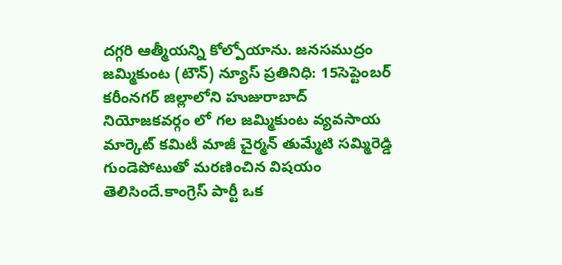దగ్గరి ఆత్మీయన్ని కోల్పోయాను. జనసముద్రం జమ్మికుంట (టౌన్) న్యూస్ ప్రతినిధి: 15సెప్టెంబర్ కరీంనగర్ జిల్లాలోని హుజురాబాద్ నియోజకవర్గం లో గల జమ్మికుంట వ్యవసాయ మార్కెట్ కమిటీ మాజీ చైర్మన్ తుమ్మేటి సమ్మిరెడ్డి గుండెపోటుతో మరణించిన విషయం తెలిసిందే.కాంగ్రెస్ పార్టీ ఒక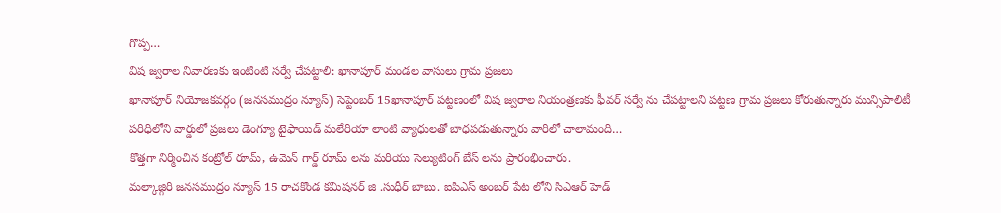గొప్ప…
విష జ్వరాల నివారణకు ఇంటింటి సర్వే చేపట్టాలి: ఖానాపూర్ మండల వాసులు గ్రామ ప్రజలు
ఖానాపూర్ నియోజకవర్గం (జనసముద్రం న్యూస్) సెప్టెంబర్ 15ఖానాపూర్ పట్టణంలో విష జ్వరాల నియంత్రణకు ఫీవర్ సర్వే ను చేపట్టాలని పట్టణ గ్రామ ప్రజలు కోరుతున్నారు మున్సిపాలిటీ పరిధిలోని వార్డులో ప్రజలు డెంగ్యూ టైఫాయిడ్ మలేరియా లాంటి వ్యాధులతో బాధపడుతున్నారు వారిలో చాలామంది…
కొత్తగా నిర్మించిన కంట్రోల్ రూమ్, ఉమెన్ గార్డ్ రూమ్ లను మరియు సెల్యుటింగ్ బేస్ లను ప్రారంభించారు.
మల్కాజ్గిరి జనసముద్రం న్యూస్ 15 రాచకొండ కమిషనర్ జి .సుధీర్ బాబు. ఐపిఎస్ అంబర్ పేట లోని సిఎఆర్ హెడ్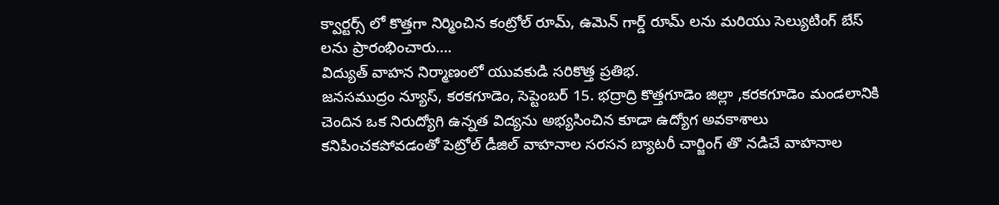క్వార్టర్స్ లో కొత్తగా నిర్మించిన కంట్రోల్ రూమ్, ఉమెన్ గార్డ్ రూమ్ లను మరియు సెల్యుటింగ్ బేస్ లను ప్రారంభించారు.…
విద్యుత్ వాహన నిర్మాణంలో యువకుడి సరికొత్త ప్రతిభ.
జనసముద్రం న్యూస్, కరకగూడెం, సెప్టెంబర్ 15. భద్రాద్రి కొత్తగూడెం జిల్లా ,కరకగూడెం మండలానికి చెందిన ఒక నిరుద్యోగి ఉన్నత విద్యను అభ్యసించిన కూడా ఉద్యోగ అవకాశాలు కనిపించకపోవడంతో పెట్రోల్ డీజిల్ వాహనాల సరసన బ్యాటరీ చార్జింగ్ తొ నడిచే వాహనాల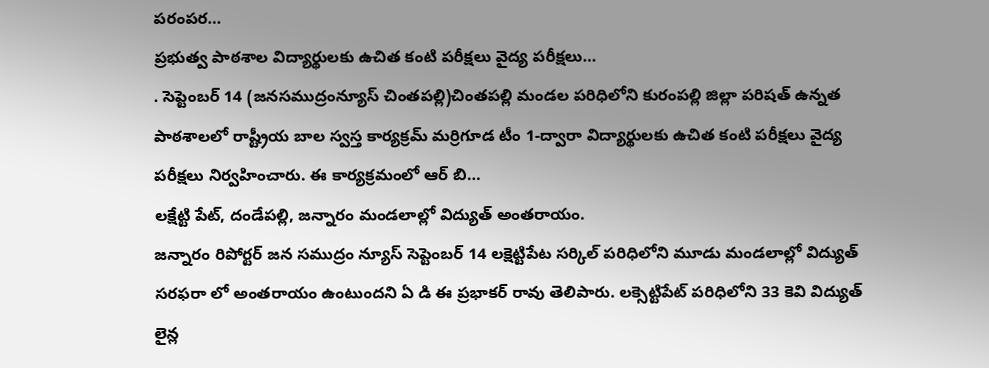పరంపర…
ప్రభుత్వ పాఠశాల విద్యార్థులకు ఉచిత కంటి పరీక్షలు వైద్య పరీక్షలు…
. సెప్టెంబర్ 14 (జనసముద్రంన్యూస్ చింతపల్లి)చింతపల్లి మండల పరిధిలోని కురంపల్లి జిల్లా పరిషత్ ఉన్నత పాఠశాలలో రాష్ట్రీయ బాల స్వస్త కార్యక్రమ్ మర్రిగూడ టీం 1-ద్వారా విద్యార్థులకు ఉచిత కంటి పరీక్షలు వైద్య పరీక్షలు నిర్వహించారు. ఈ కార్యక్రమంలో ఆర్ బి…
లక్షేట్టి పేట్, దండేపల్లి, జన్నారం మండలాల్లో విద్యుత్ అంతరాయం.
జన్నారం రిపోర్టర్ జన సముద్రం న్యూస్ సెప్టెంబర్ 14 లక్షెట్టిపేట సర్కిల్ పరిధిలోని మూడు మండలాల్లో విద్యుత్ సరఫరా లో అంతరాయం ఉంటుందని ఏ డి ఈ ప్రభాకర్ రావు తెలిపారు. లక్సెట్టిపేట్ పరిధిలోని 33 కెవి విద్యుత్ లైన్ల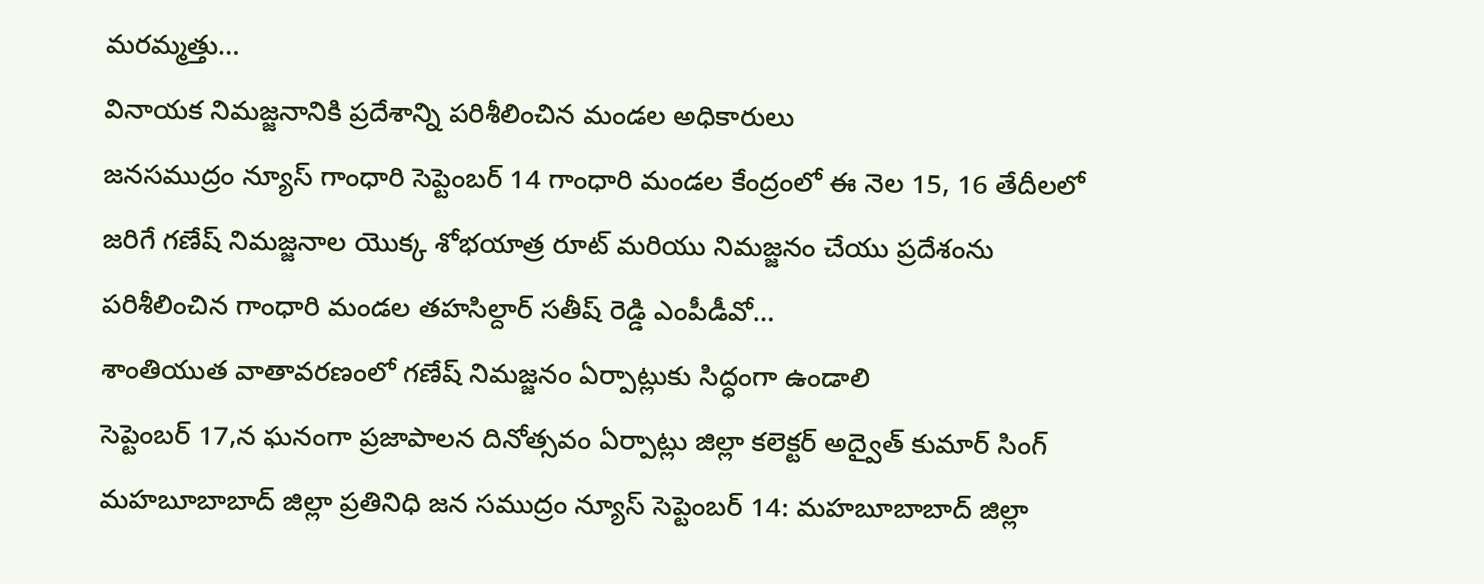మరమ్మత్తు…
వినాయక నిమజ్జనానికి ప్రదేశాన్ని పరిశీలించిన మండల అధికారులు
జనసముద్రం న్యూస్ గాంధారి సెప్టెంబర్ 14 గాంధారి మండల కేంద్రంలో ఈ నెల 15, 16 తేదీలలో జరిగే గణేష్ నిమజ్జనాల యొక్క శోభయాత్ర రూట్ మరియు నిమజ్జనం చేయు ప్రదేశంను పరిశీలించిన గాంధారి మండల తహసిల్దార్ సతీష్ రెడ్డి ఎంపీడీవో…
శాంతియుత వాతావరణంలో గణేష్ నిమజ్జనం ఏర్పాట్లుకు సిద్ధంగా ఉండాలి
సెప్టెంబర్ 17,న ఘనంగా ప్రజాపాలన దినోత్సవం ఏర్పాట్లు జిల్లా కలెక్టర్ అద్వైత్ కుమార్ సింగ్ మహబూబాబాద్ జిల్లా ప్రతినిధి జన సముద్రం న్యూస్ సెప్టెంబర్ 14: మహబూబాబాద్ జిల్లా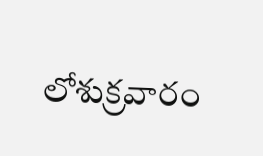లోశుక్రవారం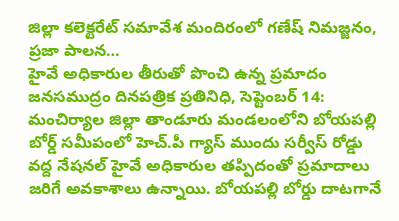జిల్లా కలెక్టరేట్ సమావేశ మందిరంలో గణేష్ నిమజ్జనం, ప్రజా పాలన…
హైవే అధికారుల తీరుతో పొంచి ఉన్న ప్రమాదం
జనసముద్రం దినపత్రిక ప్రతినిధి, సెప్టెంబర్ 14: మంచిర్యాల జిల్లా తాండూరు మండలంలోని బోయపల్లి బోర్డ్ సమీపంలో హెచ్.పీ గ్యాస్ ముందు సర్వీస్ రోడ్డు వద్ద నేషనల్ హైవే అధికారుల తప్పిదంతో ప్రమాదాలు జరిగే అవకాశాలు ఉన్నాయి. బోయపల్లి బోర్డు దాటగానే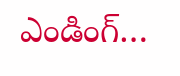ఎండింగ్…